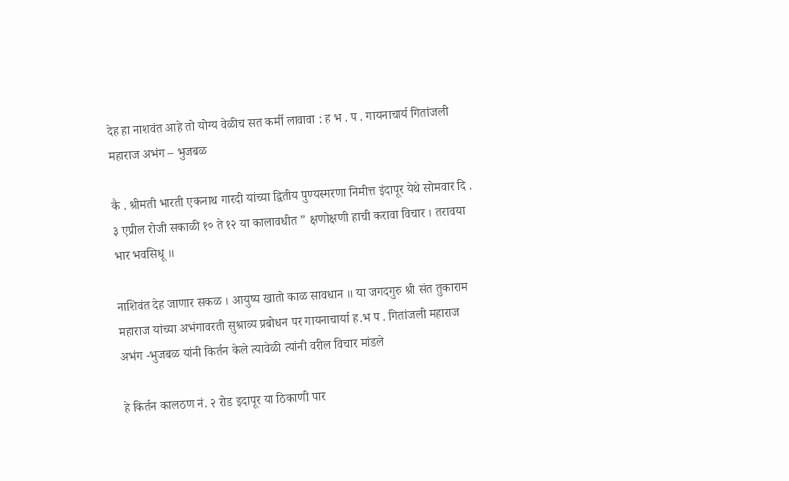देह हा नाशवंत आहे तो योग्य वेळीच सत कर्मी लावावा : ह भ . प . गायनाचार्य गितांजली महाराज अभंग – भुजबळ

कै . श्रीमती भारती एकनाथ गारदी यांच्या द्वितीय पुण्यस्मरणा निमीत्त इंदापूर येथे सोमवार दि . ३ एप्रील रोजी सकाळी १० ते १२ या कालावधीत ” क्षणोक्षणी हाची करावा विचार । तरावया भार भवसिधू ॥

नाशिवंत देह जाणार सकळ । आयुष्य खातो काळ सावधान ॥ या जगदगुरु श्री संत तुकाराम महाराज यांच्या अभंगावरती सुश्राव्य प्रबोधन पर गायनाचार्या ह.भ प . गितांजली महाराज अभंग -भुजबळ यांनी किर्तन केले त्यावेळी त्यांनी वरील विचार मांडले

हे किर्तन कालठण नं. २ रोड इदापूर या ठिकाणी पार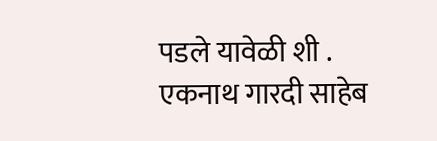पडले यावेळी शी . एकनाथ गारदी साहेब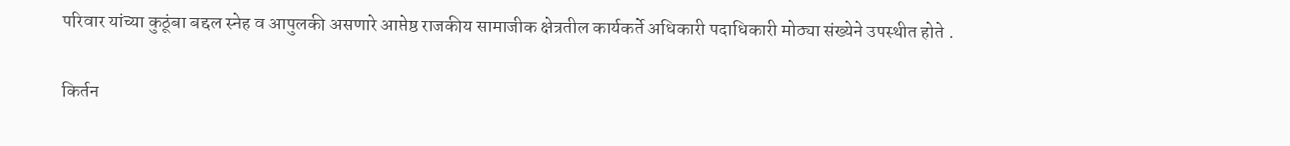परिवार यांच्या कुठूंबा बद्दल स्नेह व आपुलकी असणारे आप्तेष्ठ राजकीय सामाजीक क्षेत्रतील कार्यकर्ते अधिकारी पदाधिकारी मोठ्या संख्येने उपस्थीत होते .

किर्तन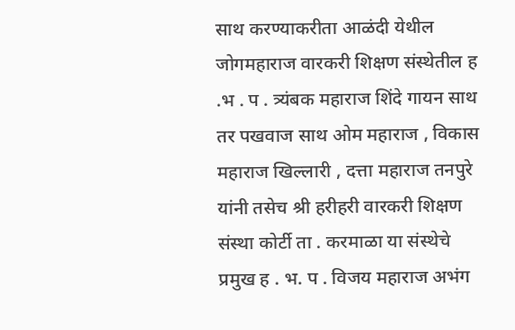साथ करण्याकरीता आळंदी येथील जोगमहाराज वारकरी शिक्षण संस्थेतील ह .भ . प . त्र्यंबक महाराज शिंदे गायन साथ तर पखवाज साथ ओम महाराज , विकास महाराज खिल्लारी , दत्ता महाराज तनपुरे यांनी तसेच श्री हरीहरी वारकरी शिक्षण संस्था कोर्टी ता . करमाळा या संस्थेचे प्रमुख ह . भ. प . विजय महाराज अभंग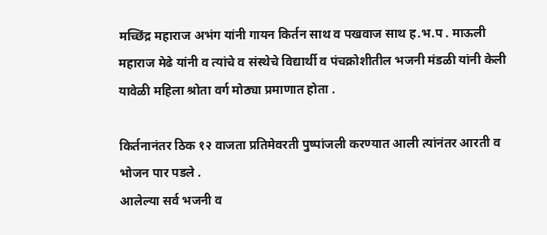मच्छिंद्र महाराज अभंग यांनी गायन किर्तन साथ व पखवाज साथ ह.भ.प . माऊली महाराज मेढे यांनी व त्यांचे व संस्थेचे विद्यार्थी व पंचक्रोशीतील भजनी मंडळी यांनी केली यावेळी महिला श्रोता वर्ग मोठ्या प्रमाणात होता .

किर्तनानंतर ठिक १२ वाजता प्रतिमेवरती पुष्पांजली करण्यात आली त्यांनंतर आरती व भोजन पार पडले .
आलेल्या सर्व भजनी व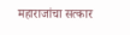महाराजांचा सत्कार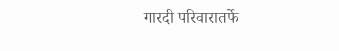गारदी परिवारातर्फे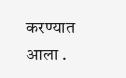करण्यात आला .